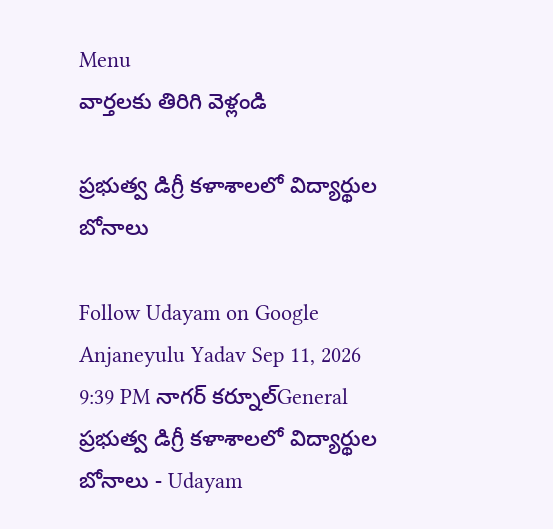Menu
వార్తలకు తిరిగి వెళ్లండి

ప్రభుత్వ డిగ్రీ కళాశాలలో విద్యార్థుల బోనాలు

Follow Udayam on Google
Anjaneyulu Yadav Sep 11, 2026 9:39 PM నాగర్ కర్నూల్General
ప్రభుత్వ డిగ్రీ కళాశాలలో విద్యార్థుల బోనాలు - Udayam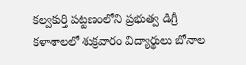కల్వకుర్తి పట్టణంలోని ప్రభుత్వ డిగ్రీ కళాశాలలో శుక్రవారం విద్యార్థులు బోనాల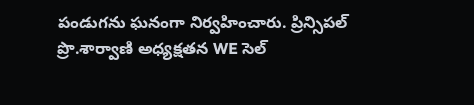పండుగను ఘనంగా నిర్వహించారు. ప్రిన్సిపల్ ప్రొ.శార్వాణి అధ్యక్షతన WE సెల్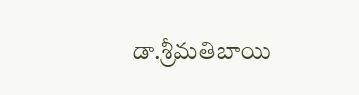డా.శ్రీమతిబాయి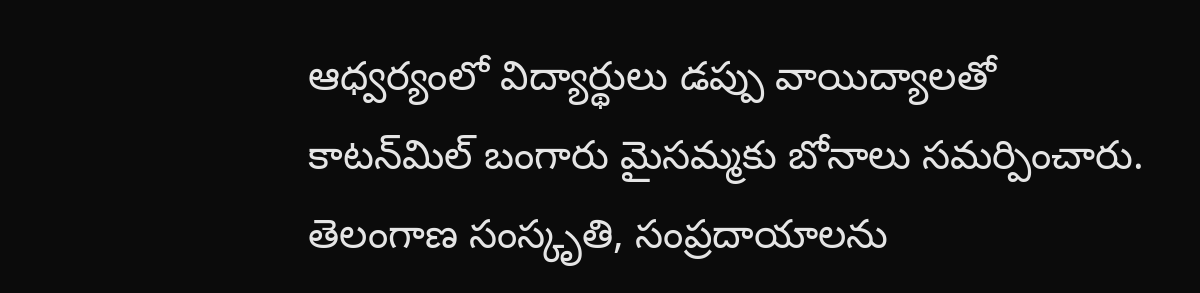ఆధ్వర్యంలో విద్యార్థులు డప్పు వాయిద్యాలతో కాటన్‌మిల్ బంగారు మైసమ్మకు బోనాలు సమర్పించారు. తెలంగాణ సంస్కృతి, సంప్రదాయాలను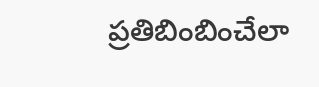ప్రతిబింబించేలా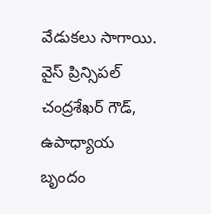వేడుకలు సాగాయి. వైస్ ప్రిన్సిపల్ చంద్రశేఖర్ గౌడ్, ఉపాధ్యాయ బృందం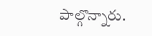పాల్గొన్నారు.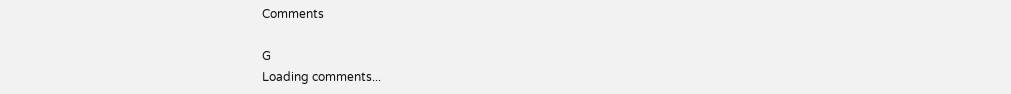Comments

G
Loading comments...